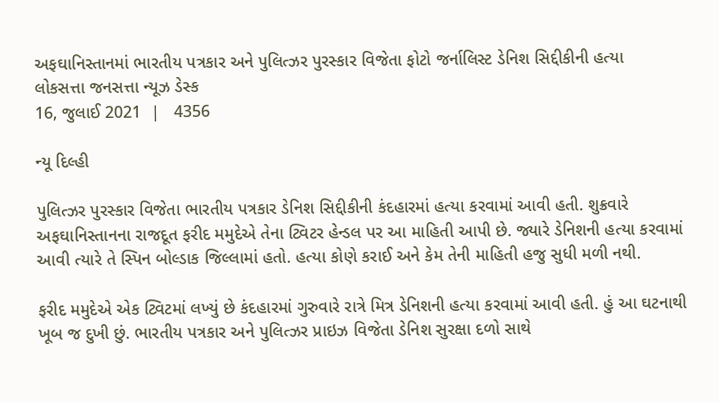અફઘાનિસ્તાનમાં ભારતીય પત્રકાર અને પુલિત્ઝર પુરસ્કાર વિજેતા ફોટો જર્નાલિસ્ટ ડેનિશ સિદ્દીકીની હત્યા
લોકસત્તા જનસત્તા ન્યૂઝ ડેસ્ક
16, જુલાઈ 2021  |   4356

ન્યૂ દિલ્હી

પુલિત્ઝર પુરસ્કાર વિજેતા ભારતીય પત્રકાર ડેનિશ સિદ્દીકીની કંદહારમાં હત્યા કરવામાં આવી હતી. શુક્રવારે અફઘાનિસ્તાનના રાજદૂત ફરીદ મમુદેએ તેના ટ્વિટર હેન્ડલ પર આ માહિતી આપી છે. જ્યારે ડેનિશની હત્યા કરવામાં આવી ત્યારે તે સ્પિન બોલ્ડાક જિલ્લામાં હતો. હત્યા કોણે કરાઈ અને કેમ તેની માહિતી હજુ સુધી મળી નથી.

ફરીદ મમુદેએ એક ટ્વિટમાં લખ્યું છે કંદહારમાં ગુરુવારે રાત્રે મિત્ર ડેનિશની હત્યા કરવામાં આવી હતી. હું આ ઘટનાથી ખૂબ જ દુખી છું. ભારતીય પત્રકાર અને પુલિત્ઝર પ્રાઇઝ વિજેતા ડેનિશ સુરક્ષા દળો સાથે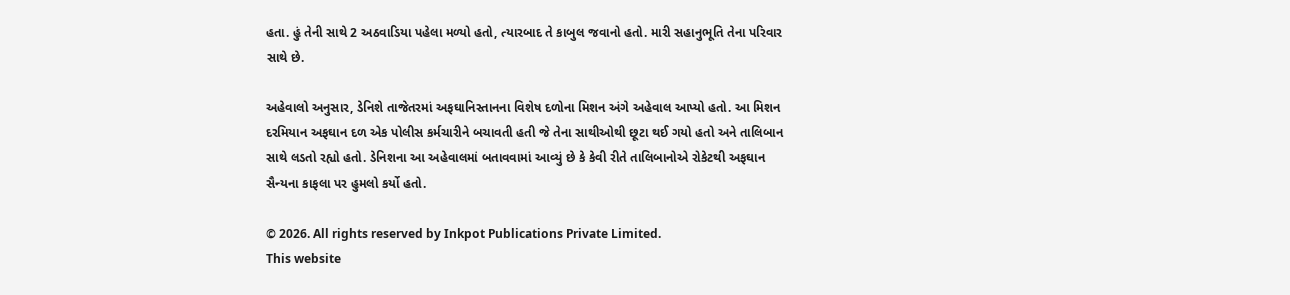હતા. હું તેની સાથે 2 અઠવાડિયા પહેલા મળ્યો હતો, ત્યારબાદ તે કાબુલ જવાનો હતો. મારી સહાનુભૂતિ તેના પરિવાર સાથે છે.

અહેવાલો અનુસાર, ડેનિશે તાજેતરમાં અફઘાનિસ્તાનના વિશેષ દળોના મિશન અંગે અહેવાલ આપ્યો હતો. આ મિશન દરમિયાન અફઘાન દળ એક પોલીસ કર્મચારીને બચાવતી હતી જે તેના સાથીઓથી છૂટા થઈ ગયો હતો અને તાલિબાન સાથે લડતો રહ્યો હતો. ડેનિશના આ અહેવાલમાં બતાવવામાં આવ્યું છે કે કેવી રીતે તાલિબાનોએ રોકેટથી અફઘાન સૈન્યના કાફલા પર હુમલો કર્યો હતો.

© 2026. All rights reserved by Inkpot Publications Private Limited.
This website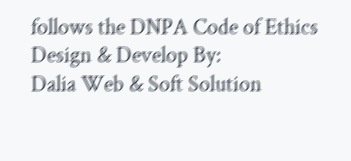follows the DNPA Code of Ethics
Design & Develop By:
Dalia Web & Soft Solution